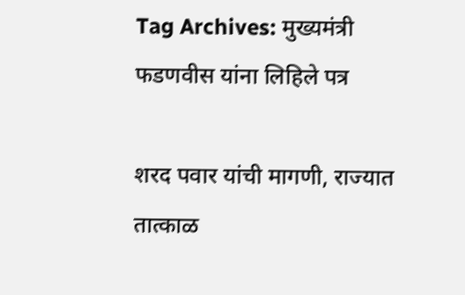Tag Archives: मुख्यमंत्री फडणवीस यांना लिहिले पत्र

शरद पवार यांची मागणी, राज्यात तात्काळ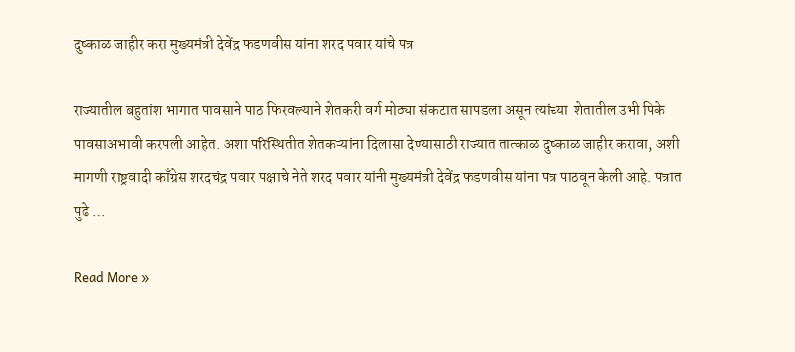दुष्काळ जाहीर करा मुख्यमंत्री देवेंद्र फडणवीस यांना शरद पवार यांचे पत्र

राज्यातील बहुतांश भागात पावसाने पाठ फिरवल्याने शेतकरी वर्ग मोठ्या संकटात सापडला असून त्यांच्या  शेतातील उभी पिके पावसाअभावी करपली आहेत. अशा परिस्थितीत शेतकऱ्यांना दिलासा देण्यासाठी राज्यात तात्काळ दुष्काळ जाहीर करावा, अशी मागणी राष्ट्रवादी काँग्रेस शरदचंद्र पवार पक्षाचे नेते शरद पवार यांनी मुख्यमंत्री देवेंद्र फडणवीस यांना पत्र पाठवून केली आहे. पत्रात पुढे …

Read More »